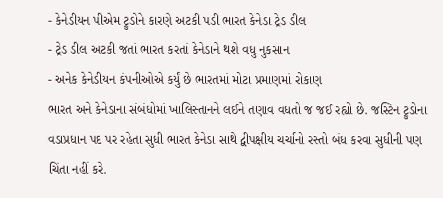- કેનેડીયન પીએમ ટ્રુડોને કારણે અટકી પડી ભારત કેનેડા ટ્રેડ ડીલ
- ટ્રેડ ડીલ અટકી જતાં ભારત કરતાં કેનેડાને થશે વધુ નુકસાન
- અનેક કેનેડીયન કંપનીઓએ કર્યું છે ભારતમાં મોટા પ્રમાણમાં રોકાણ
ભારત અને કેનેડાના સંબંધોમાં ખાલિસ્તાનને લઈને તણાવ વધતો જ જઈ રહ્યો છે. જસ્ટિન ટ્રુડોના વડાપ્રધાન પદ પર રહેતા સુધી ભારત કેનેડા સાથે દ્વીપક્ષીય ચર્ચાનો રસ્તો બંધ કરવા સુધીની પણ ચિંતા નહીં કરે.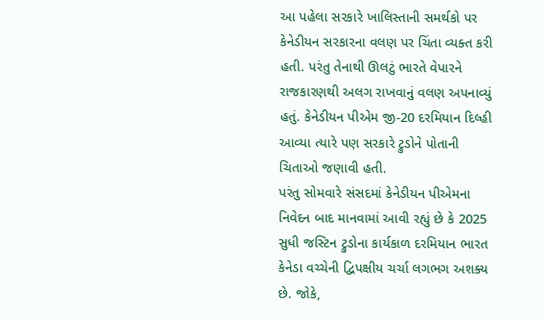આ પહેલા સરકારે ખાલિસ્તાની સમર્થકો પર કેનેડીયન સરકારના વલણ પર ચિંતા વ્યક્ત કરી હતી. પરંતુ તેનાથી ઊલટું ભારતે વેપારને રાજકારણથી અલગ રાખવાનું વલણ અપનાવ્યું હતું. કેનેડીયન પીએમ જી-20 દરમિયાન દિલ્હી આવ્યા ત્યારે પણ સરકારે ટ્રુડોને પોતાની ચિતાઓ જણાવી હતી.
પરંતુ સોમવારે સંસદમાં કેનેડીયન પીએમના નિવેદન બાદ માનવામાં આવી રહ્યું છે કે 2025 સુધી જસ્ટિન ટ્રુડોના કાર્યકાળ દરમિયાન ભારત કેનેડા વચ્ચેની દ્વિપક્ષીય ચર્ચા લગભગ અશક્ય છે. જોકે,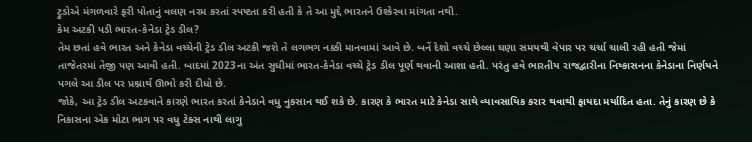ટ્રુડોએ મંગળવારે ફરી પોતાનું વલણ નરમ કરતાં સ્પષ્ટતા કરી હતી કે તે આ મુદ્દે ભારતને ઉશ્કેરવા માંગતા નથી.
કેમ અટકી પડી ભારત-કેનેડા ટ્રેડ ડીલ?
તેમ છતાં હવે ભારત અને કેનેડા વચ્ચેની ટ્રેડ ડીલ અટકી જશે તે લગભગ નક્કી માનવામાં આવે છે. બનેં દેશો વચ્ચે છેલ્લા ઘણા સમયથી વેપાર પર ચર્ચા ચાલી રહી હતી જેમાં તાજેતરમાં તેજી પણ આવી હતી. બાદમાં 2023ના અંત સુધીમાં ભારત-કેનેડા વચ્ચે ટ્રેડ ડીલ પૂર્ણ થવાની આશા હતી. પરંતુ હવે ભારતીય રાજદ્વારીના નિષ્કાસનના કેનેડાના નિર્ણયને પગલે આ ડીલ પર પ્રશ્નાર્થ ઊભો કરી દીધો છે.
જોકે, આ ટ્રેડ ડીલ અટકવાને કારણે ભારત કરતાં કેનેડાને વધુ નુકસાન થઈ શકે છે. કારણ કે ભારત માટે કેનેડા સાથે વ્યાવસાયિક કરાર થવાથી ફાયદા મર્યાદિત હતા. તેનું કારણ છે કે નિકાસના એક મોટા ભાગ પર વધુ ટેક્સ નાથી લાગુ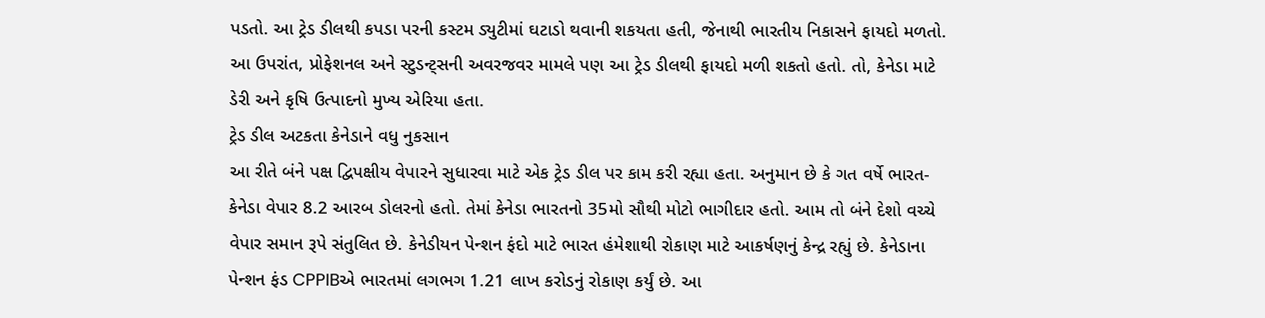પડતો. આ ટ્રેડ ડીલથી કપડા પરની કસ્ટમ ડ્યુટીમાં ઘટાડો થવાની શકયતા હતી, જેનાથી ભારતીય નિકાસને ફાયદો મળતો. આ ઉપરાંત, પ્રોફેશનલ અને સ્ટુડન્ટ્સની અવરજવર મામલે પણ આ ટ્રેડ ડીલથી ફાયદો મળી શકતો હતો. તો, કેનેડા માટે ડેરી અને કૃષિ ઉત્પાદનો મુખ્ય એરિયા હતા.
ટ્રેડ ડીલ અટકતા કેનેડાને વધુ નુકસાન
આ રીતે બંને પક્ષ દ્વિપક્ષીય વેપારને સુધારવા માટે એક ટ્રેડ ડીલ પર કામ કરી રહ્યા હતા. અનુમાન છે કે ગત વર્ષે ભારત-કેનેડા વેપાર 8.2 આરબ ડોલરનો હતો. તેમાં કેનેડા ભારતનો 35મો સૌથી મોટો ભાગીદાર હતો. આમ તો બંને દેશો વચ્ચે વેપાર સમાન રૂપે સંતુલિત છે. કેનેડીયન પેન્શન ફંદો માટે ભારત હંમેશાથી રોકાણ માટે આકર્ષણનું કેન્દ્ર રહ્યું છે. કેનેડાના પેન્શન ફંડ CPPIBએ ભારતમાં લગભગ 1.21 લાખ કરોડનું રોકાણ કર્યું છે. આ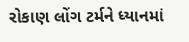રોકાણ લોંગ ટર્મને ધ્યાનમાં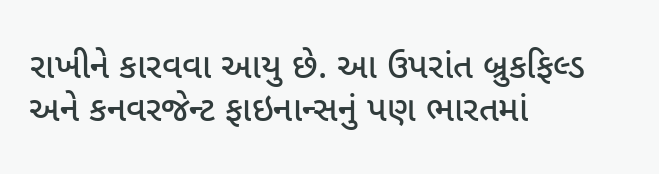રાખીને કારવવા આયુ છે. આ ઉપરાંત બ્રુકફિલ્ડ અને કનવરજેન્ટ ફાઇનાન્સનું પણ ભારતમાં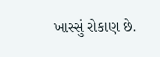ખાસ્સું રોકાણ છે.